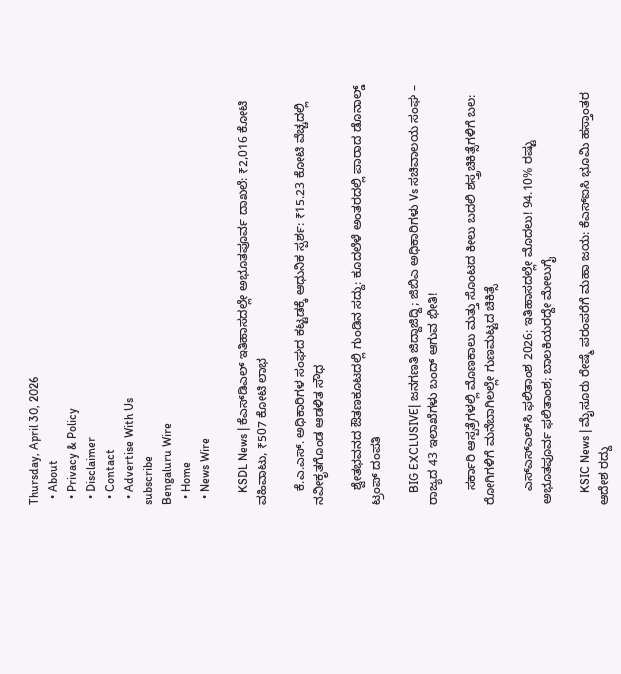Thursday, April 30, 2026
  • About
  • Privacy & Policy
  • Disclaimer
  • Contact
  • Advertise With Us
subscribe
Bengaluru Wire
  • Home
  • News Wire

    KSDL News | ಕೆಎಸ್‌ಡಿಎಲ್ ಇತಿಹಾಸದಲ್ಲೇ ಅಭೂತಪೂರ್ವ ದಾಖಲೆ: ₹2,016 ಕೋಟಿ ವಹಿವಾಟು, ₹507 ಕೋಟಿ ಲಾಭ

    ಕೆ.ಎ.ಎಸ್. ಅಧಿಕಾರಿಗಳ ಸಂಘದ ಕಟ್ಟಡಕ್ಕೆ ಆಧುನಿಕ ಸ್ಪರ್ಶ: ₹15.23 ಕೋಟಿ ವೆಚ್ಚದಲ್ಲಿ ನವೀಕೃತಗೊಂಡ ಆಡಳಿತ ಸೌಧ

    ಶ್ವೇತಭವನದ ಔತಣಕೂಟದಲ್ಲಿ ಗುಂಡಿನ ಸದ್ದು: ಕೂದಲೆಳೆ ಅಂತರದಲ್ಲಿ ಪಾರಾದ ಡೊನಾಲ್ಡ್ ಟ್ರಂಪ್ ದಂಪತಿ

    BIG EXCLUSIVE| ಜನಗಣತಿ ಜಿದ್ದಾಜಿದ್ದಿ; ಜಿಬಿಎ ಅಧಿಕಾರಿಗಳು Vs ಸಚಿವಾಲಯ ಸಂಘ – ರಾಜ್ಯದ 43 ಇಲಾಖೆಗಳು ಬಂದ್ ಆಗುವ ಭೀತಿ!

    ಸರ್ಕಾರಿ ಆಸ್ಪತ್ರೆಗಳಲ್ಲಿ ಮೊಣಕಾಲು ಮತ್ತು ಸೊಂಟದ ಕೀಲು ಬದಲಿ ಶಸ್ತ್ರಚಿಕಿತ್ಸೆಗಳಿಗೆ ಬಲ: ರೋಗಿಗಳಿಗೆ ಮನೆಬಾಗಿಲಲ್ಲೇ ಗುಣಮಟ್ಟದ ಚಿಕಿತ್ಸೆ

    ಎಸ್‌ಎಸ್‌ಎಲ್‌ಸಿ ಫಲಿತಾಂಶ 2026: ಇತಿಹಾಸದಲ್ಲೇ ಮೊದಲು! 94.10% ರಷ್ಟು ಅಭೂತಪೂರ್ವ ಫಲಿತಾಂಶ; ಬಾಲಕಿಯರದ್ದೇ ಮೇಲುಗೈ

    KSIC News | ಮೈಸೂರು ರೇಷ್ಮೆ ಪರಂಪರೆಗೆ ಮಹಾ ಜಯ: ಕೆಎಸ್‌ಐಸಿ ಭೂಮಿ ಹಸ್ತಾಂತರ ಆದೇಶ ರದ್ದು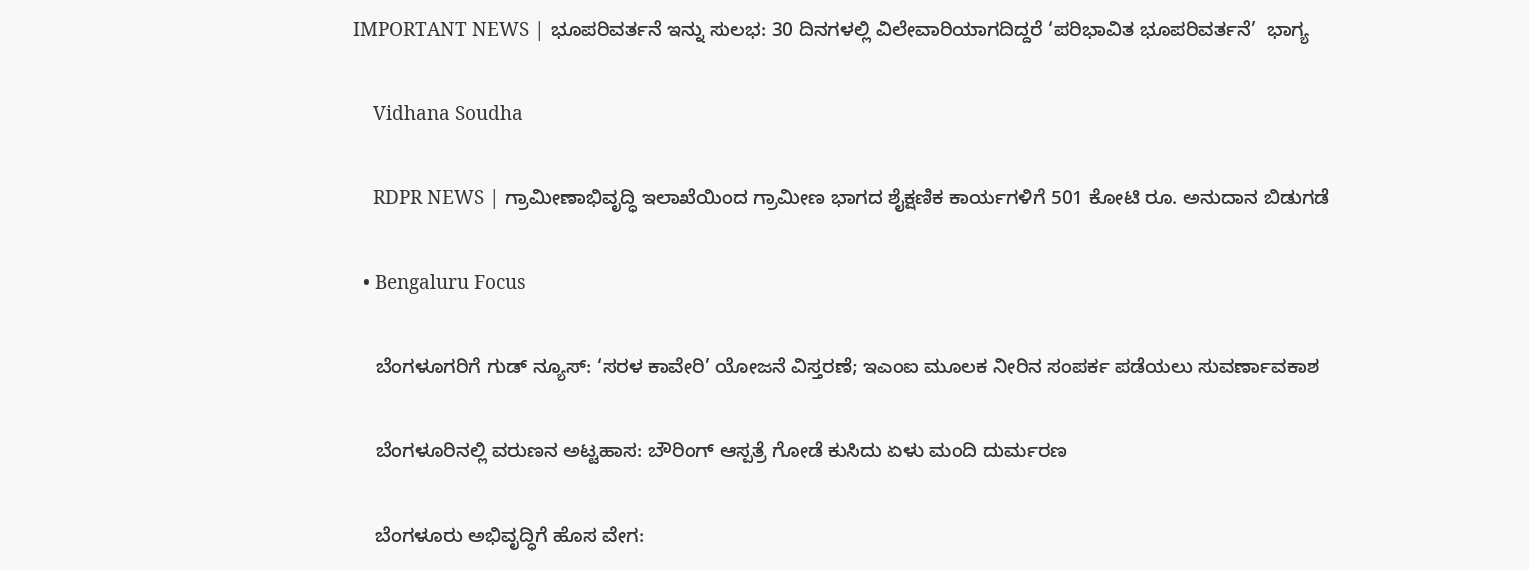IMPORTANT NEWS | ಭೂಪರಿವರ್ತನೆ ಇನ್ನು ಸುಲಭ: 30 ದಿನಗಳಲ್ಲಿ ವಿಲೇವಾರಿಯಾಗದಿದ್ದರೆ ‘ಪರಿಭಾವಿತ ಭೂಪರಿವರ್ತನೆ’  ಭಾಗ್ಯ

    Vidhana Soudha

    RDPR NEWS | ಗ್ರಾಮೀಣಾಭಿವೃದ್ಧಿ ಇಲಾಖೆಯಿಂದ ಗ್ರಾಮೀಣ ಭಾಗದ ಶೈಕ್ಷಣಿಕ ಕಾರ್ಯಗಳಿಗೆ‌ 501 ಕೋಟಿ ರೂ. ಅನುದಾನ ಬಿಡುಗಡೆ

  • Bengaluru Focus

    ಬೆಂಗಳೂಗರಿಗೆ ಗುಡ್ ನ್ಯೂಸ್: ‘ಸರಳ ಕಾವೇರಿ’ ಯೋಜನೆ ವಿಸ್ತರಣೆ; ಇಎಂಐ ಮೂಲಕ ನೀರಿನ ಸಂಪರ್ಕ ಪಡೆಯಲು ಸುವರ್ಣಾವಕಾಶ

    ಬೆಂಗಳೂರಿನಲ್ಲಿ ವರುಣನ ಅಟ್ಟಹಾಸ: ಬೌರಿಂಗ್ ಆಸ್ಪತ್ರೆ ಗೋಡೆ ಕುಸಿದು ಏಳು ಮಂದಿ ದುರ್ಮರಣ

    ಬೆಂಗಳೂರು ಅಭಿವೃದ್ಧಿಗೆ ಹೊಸ ವೇಗ: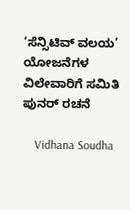‘ಸೆನ್ಸಿಟಿವ್ ವಲಯ’ ಯೋಜನೆಗಳ ವಿಲೇವಾರಿಗೆ ಸಮಿತಿ ಪುನರ್ ರಚನೆ

    Vidhana Soudha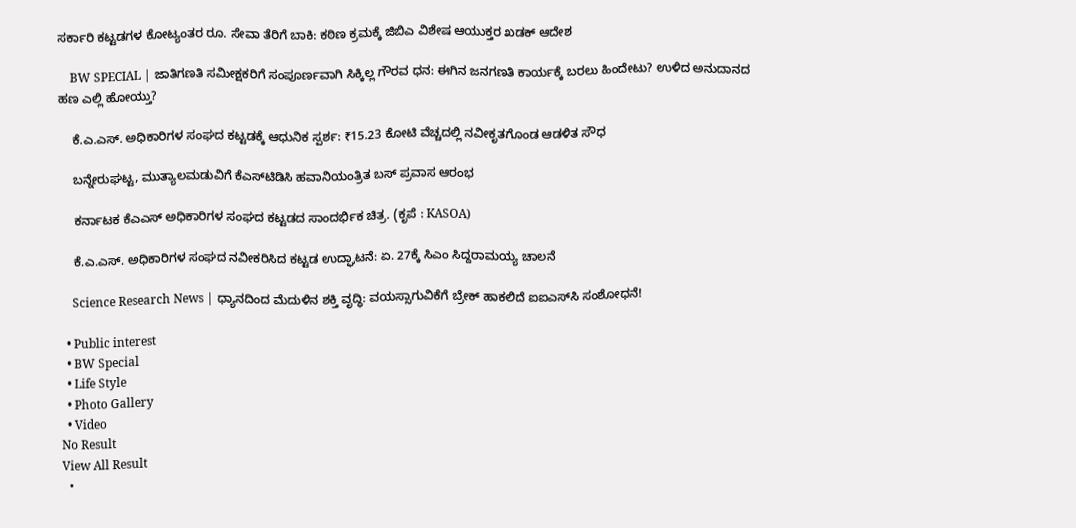ಸರ್ಕಾರಿ ಕಟ್ಟಡಗಳ ಕೋಟ್ಯಂತರ ರೂ. ಸೇವಾ ತೆರಿಗೆ ಬಾಕಿ: ಕಠಿಣ ಕ್ರಮಕ್ಕೆ ಜಿಬಿಎ ವಿಶೇಷ ಆಯುಕ್ತರ ಖಡಕ್ ಆದೇಶ

    BW SPECIAL | ಜಾತಿಗಣತಿ ಸಮೀಕ್ಷಕರಿಗೆ ಸಂಪೂರ್ಣವಾಗಿ ಸಿಕ್ಕಿಲ್ಲ ಗೌರವ ಧನ: ಈಗಿನ ಜನಗಣತಿ ಕಾರ್ಯಕ್ಕೆ ಬರಲು ಹಿಂದೇಟು? ಉಳಿದ ಅನುದಾನದ ಹಣ ಎಲ್ಲಿ ಹೋಯ್ತು?

    ಕೆ.ಎ.ಎಸ್. ಅಧಿಕಾರಿಗಳ ಸಂಘದ ಕಟ್ಟಡಕ್ಕೆ ಆಧುನಿಕ ಸ್ಪರ್ಶ: ₹15.23 ಕೋಟಿ ವೆಚ್ಚದಲ್ಲಿ ನವೀಕೃತಗೊಂಡ ಆಡಳಿತ ಸೌಧ

    ಬನ್ನೇರುಘಟ್ಟ, ಮುತ್ಯಾಲಮಡುವಿಗೆ ಕೆಎಸ್‌ಟಿಡಿಸಿ ಹವಾನಿಯಂತ್ರಿತ ಬಸ್ ಪ್ರವಾಸ ಆರಂಭ

    ಕರ್ನಾಟಕ ಕೆಎಎಸ್ ಅಧಿಕಾರಿಗಳ ಸಂಘದ ಕಟ್ಟಡದ ಸಾಂದರ್ಭಿಕ ಚಿತ್ರ. (ಕೃಪೆ : KASOA)

    ಕೆ.ಎ.ಎಸ್. ಅಧಿಕಾರಿಗಳ ಸಂಘದ ನವೀಕರಿಸಿದ ಕಟ್ಟಡ ಉದ್ಘಾಟನೆ: ಏ. 27ಕ್ಕೆ ಸಿಎಂ ಸಿದ್ದರಾಮಯ್ಯ ಚಾಲನೆ

    Science Research News | ಧ್ಯಾನದಿಂದ ಮೆದುಳಿನ ಶಕ್ತಿ ವೃದ್ಧಿ: ವಯಸ್ಸಾಗುವಿಕೆಗೆ ಬ್ರೇಕ್ ಹಾಕಲಿದೆ ಐಐಎಸ್‌ಸಿ ಸಂಶೋಧನೆ!

  • Public interest
  • BW Special
  • Life Style
  • Photo Gallery
  • Video
No Result
View All Result
  •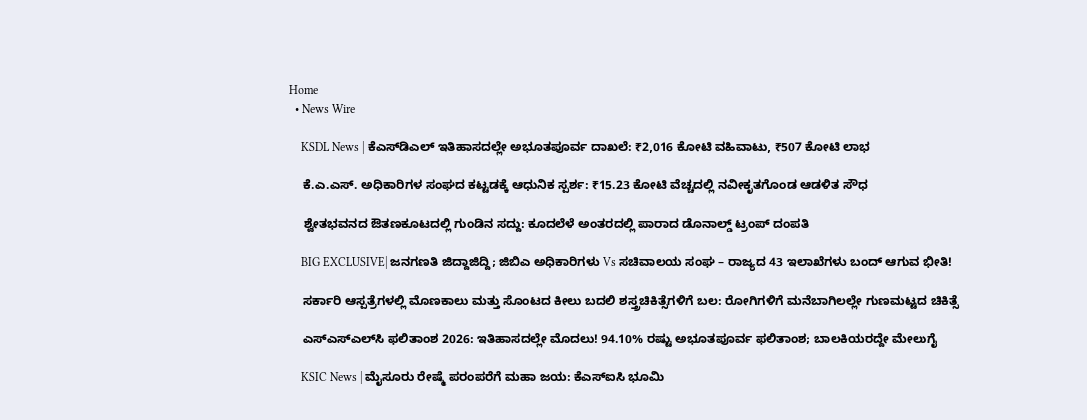Home
  • News Wire

    KSDL News | ಕೆಎಸ್‌ಡಿಎಲ್ ಇತಿಹಾಸದಲ್ಲೇ ಅಭೂತಪೂರ್ವ ದಾಖಲೆ: ₹2,016 ಕೋಟಿ ವಹಿವಾಟು, ₹507 ಕೋಟಿ ಲಾಭ

    ಕೆ.ಎ.ಎಸ್. ಅಧಿಕಾರಿಗಳ ಸಂಘದ ಕಟ್ಟಡಕ್ಕೆ ಆಧುನಿಕ ಸ್ಪರ್ಶ: ₹15.23 ಕೋಟಿ ವೆಚ್ಚದಲ್ಲಿ ನವೀಕೃತಗೊಂಡ ಆಡಳಿತ ಸೌಧ

    ಶ್ವೇತಭವನದ ಔತಣಕೂಟದಲ್ಲಿ ಗುಂಡಿನ ಸದ್ದು: ಕೂದಲೆಳೆ ಅಂತರದಲ್ಲಿ ಪಾರಾದ ಡೊನಾಲ್ಡ್ ಟ್ರಂಪ್ ದಂಪತಿ

    BIG EXCLUSIVE| ಜನಗಣತಿ ಜಿದ್ದಾಜಿದ್ದಿ; ಜಿಬಿಎ ಅಧಿಕಾರಿಗಳು Vs ಸಚಿವಾಲಯ ಸಂಘ – ರಾಜ್ಯದ 43 ಇಲಾಖೆಗಳು ಬಂದ್ ಆಗುವ ಭೀತಿ!

    ಸರ್ಕಾರಿ ಆಸ್ಪತ್ರೆಗಳಲ್ಲಿ ಮೊಣಕಾಲು ಮತ್ತು ಸೊಂಟದ ಕೀಲು ಬದಲಿ ಶಸ್ತ್ರಚಿಕಿತ್ಸೆಗಳಿಗೆ ಬಲ: ರೋಗಿಗಳಿಗೆ ಮನೆಬಾಗಿಲಲ್ಲೇ ಗುಣಮಟ್ಟದ ಚಿಕಿತ್ಸೆ

    ಎಸ್‌ಎಸ್‌ಎಲ್‌ಸಿ ಫಲಿತಾಂಶ 2026: ಇತಿಹಾಸದಲ್ಲೇ ಮೊದಲು! 94.10% ರಷ್ಟು ಅಭೂತಪೂರ್ವ ಫಲಿತಾಂಶ; ಬಾಲಕಿಯರದ್ದೇ ಮೇಲುಗೈ

    KSIC News | ಮೈಸೂರು ರೇಷ್ಮೆ ಪರಂಪರೆಗೆ ಮಹಾ ಜಯ: ಕೆಎಸ್‌ಐಸಿ ಭೂಮಿ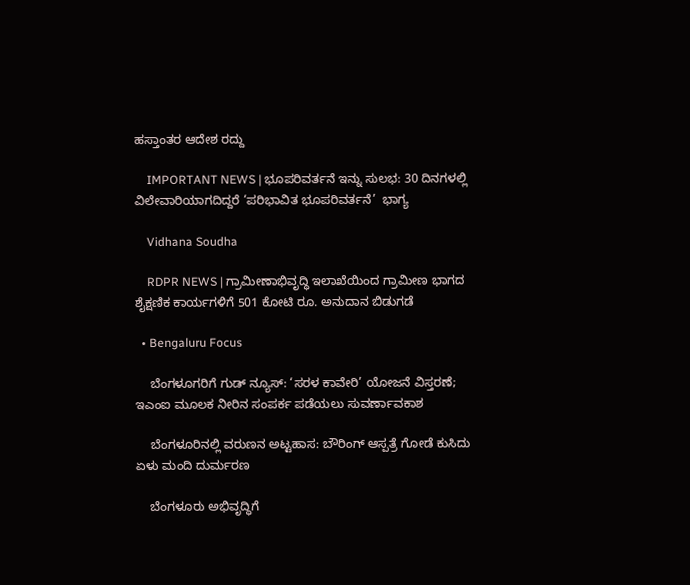ಹಸ್ತಾಂತರ ಆದೇಶ ರದ್ದು

    IMPORTANT NEWS | ಭೂಪರಿವರ್ತನೆ ಇನ್ನು ಸುಲಭ: 30 ದಿನಗಳಲ್ಲಿ ವಿಲೇವಾರಿಯಾಗದಿದ್ದರೆ ‘ಪರಿಭಾವಿತ ಭೂಪರಿವರ್ತನೆ’  ಭಾಗ್ಯ

    Vidhana Soudha

    RDPR NEWS | ಗ್ರಾಮೀಣಾಭಿವೃದ್ಧಿ ಇಲಾಖೆಯಿಂದ ಗ್ರಾಮೀಣ ಭಾಗದ ಶೈಕ್ಷಣಿಕ ಕಾರ್ಯಗಳಿಗೆ‌ 501 ಕೋಟಿ ರೂ. ಅನುದಾನ ಬಿಡುಗಡೆ

  • Bengaluru Focus

    ಬೆಂಗಳೂಗರಿಗೆ ಗುಡ್ ನ್ಯೂಸ್: ‘ಸರಳ ಕಾವೇರಿ’ ಯೋಜನೆ ವಿಸ್ತರಣೆ; ಇಎಂಐ ಮೂಲಕ ನೀರಿನ ಸಂಪರ್ಕ ಪಡೆಯಲು ಸುವರ್ಣಾವಕಾಶ

    ಬೆಂಗಳೂರಿನಲ್ಲಿ ವರುಣನ ಅಟ್ಟಹಾಸ: ಬೌರಿಂಗ್ ಆಸ್ಪತ್ರೆ ಗೋಡೆ ಕುಸಿದು ಏಳು ಮಂದಿ ದುರ್ಮರಣ

    ಬೆಂಗಳೂರು ಅಭಿವೃದ್ಧಿಗೆ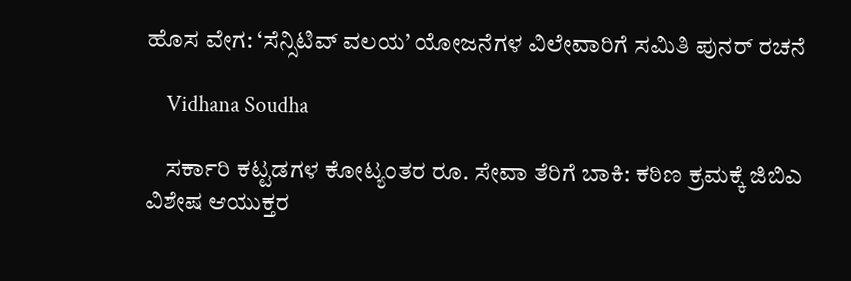ಹೊಸ ವೇಗ: ‘ಸೆನ್ಸಿಟಿವ್ ವಲಯ’ ಯೋಜನೆಗಳ ವಿಲೇವಾರಿಗೆ ಸಮಿತಿ ಪುನರ್ ರಚನೆ

    Vidhana Soudha

    ಸರ್ಕಾರಿ ಕಟ್ಟಡಗಳ ಕೋಟ್ಯಂತರ ರೂ. ಸೇವಾ ತೆರಿಗೆ ಬಾಕಿ: ಕಠಿಣ ಕ್ರಮಕ್ಕೆ ಜಿಬಿಎ ವಿಶೇಷ ಆಯುಕ್ತರ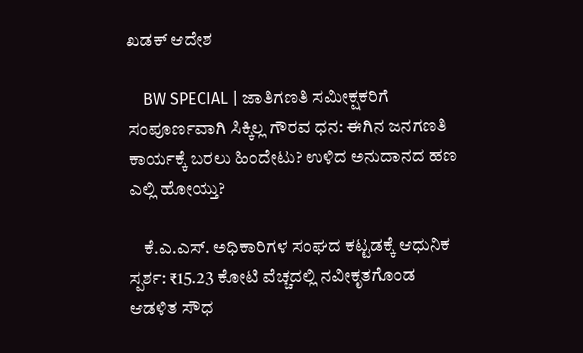ಖಡಕ್ ಆದೇಶ

    BW SPECIAL | ಜಾತಿಗಣತಿ ಸಮೀಕ್ಷಕರಿಗೆ ಸಂಪೂರ್ಣವಾಗಿ ಸಿಕ್ಕಿಲ್ಲ ಗೌರವ ಧನ: ಈಗಿನ ಜನಗಣತಿ ಕಾರ್ಯಕ್ಕೆ ಬರಲು ಹಿಂದೇಟು? ಉಳಿದ ಅನುದಾನದ ಹಣ ಎಲ್ಲಿ ಹೋಯ್ತು?

    ಕೆ.ಎ.ಎಸ್. ಅಧಿಕಾರಿಗಳ ಸಂಘದ ಕಟ್ಟಡಕ್ಕೆ ಆಧುನಿಕ ಸ್ಪರ್ಶ: ₹15.23 ಕೋಟಿ ವೆಚ್ಚದಲ್ಲಿ ನವೀಕೃತಗೊಂಡ ಆಡಳಿತ ಸೌಧ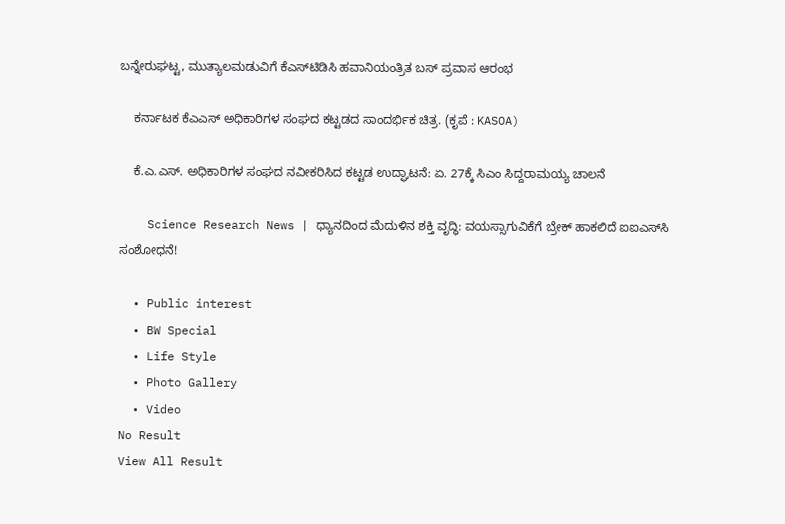ಬನ್ನೇರುಘಟ್ಟ, ಮುತ್ಯಾಲಮಡುವಿಗೆ ಕೆಎಸ್‌ಟಿಡಿಸಿ ಹವಾನಿಯಂತ್ರಿತ ಬಸ್ ಪ್ರವಾಸ ಆರಂಭ

    ಕರ್ನಾಟಕ ಕೆಎಎಸ್ ಅಧಿಕಾರಿಗಳ ಸಂಘದ ಕಟ್ಟಡದ ಸಾಂದರ್ಭಿಕ ಚಿತ್ರ. (ಕೃಪೆ : KASOA)

    ಕೆ.ಎ.ಎಸ್. ಅಧಿಕಾರಿಗಳ ಸಂಘದ ನವೀಕರಿಸಿದ ಕಟ್ಟಡ ಉದ್ಘಾಟನೆ: ಏ. 27ಕ್ಕೆ ಸಿಎಂ ಸಿದ್ದರಾಮಯ್ಯ ಚಾಲನೆ

    Science Research News | ಧ್ಯಾನದಿಂದ ಮೆದುಳಿನ ಶಕ್ತಿ ವೃದ್ಧಿ: ವಯಸ್ಸಾಗುವಿಕೆಗೆ ಬ್ರೇಕ್ ಹಾಕಲಿದೆ ಐಐಎಸ್‌ಸಿ ಸಂಶೋಧನೆ!

  • Public interest
  • BW Special
  • Life Style
  • Photo Gallery
  • Video
No Result
View All Result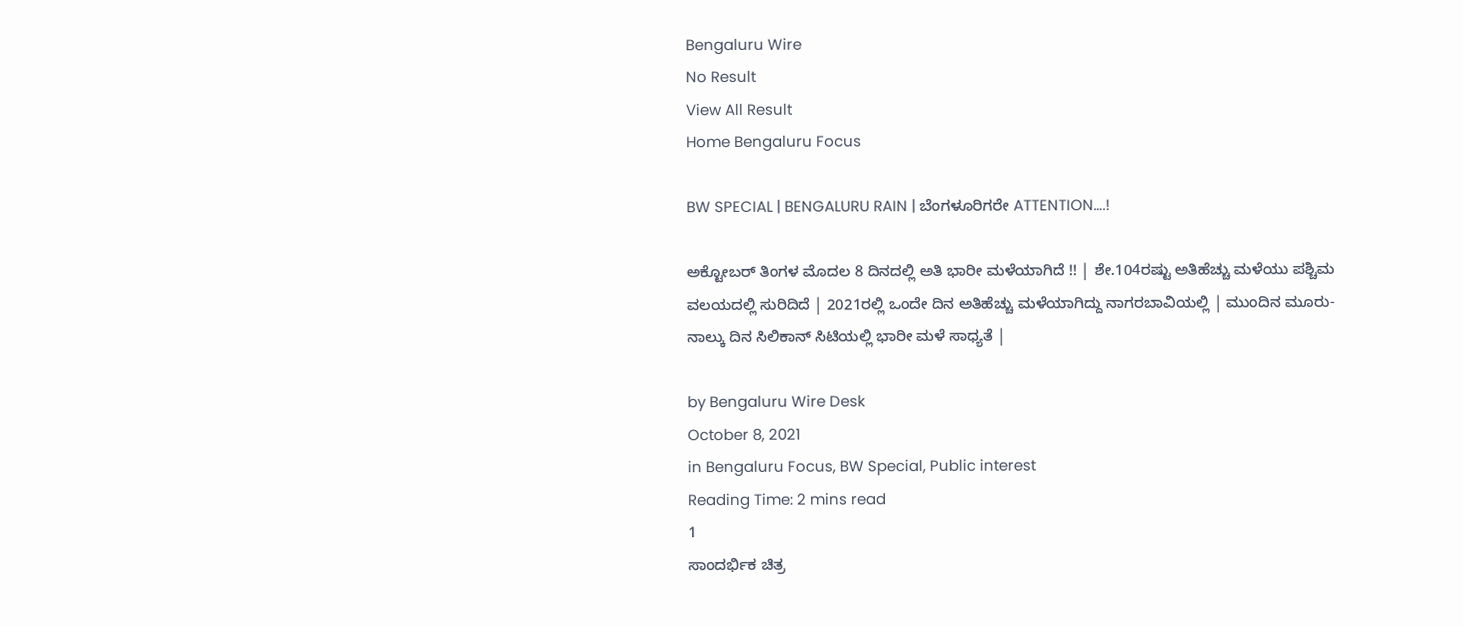Bengaluru Wire
No Result
View All Result
Home Bengaluru Focus

BW SPECIAL | BENGALURU RAIN | ಬೆಂಗಳೂರಿಗರೇ ATTENTION….!

ಅಕ್ಟೋಬರ್ ತಿಂಗಳ ಮೊದಲ 8 ದಿನದಲ್ಲಿ ಅತಿ ಭಾರೀ ಮಳೆಯಾಗಿದೆ !! | ಶೇ.104ರಷ್ಟು ಅತಿಹೆಚ್ಚು ಮಳೆಯು ಪಶ್ಚಿಮ ವಲಯದಲ್ಲಿ ಸುರಿದಿದೆ | 2021ರಲ್ಲಿ ಒಂದೇ ದಿನ ಅತಿಹೆಚ್ಚು ಮಳೆಯಾಗಿದ್ದು ನಾಗರಬಾವಿಯಲ್ಲಿ | ಮುಂದಿನ ಮೂರು- ನಾಲ್ಕು ದಿನ ಸಿಲಿಕಾನ್ ಸಿಟಿಯಲ್ಲಿ ಭಾರೀ ಮಳೆ ಸಾಧ್ಯತೆ |

by Bengaluru Wire Desk
October 8, 2021
in Bengaluru Focus, BW Special, Public interest
Reading Time: 2 mins read
1
ಸಾಂದರ್ಭಿಕ ಚಿತ್ರ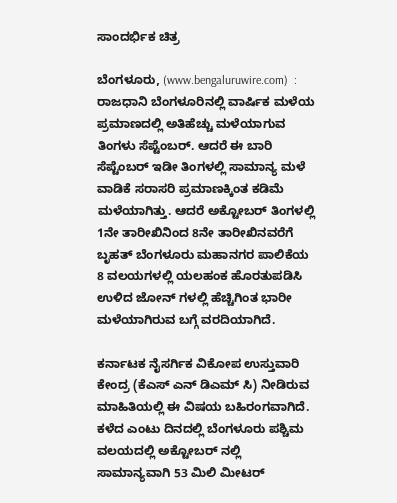ಸಾಂದರ್ಭಿಕ ಚಿತ್ರ

ಬೆಂಗಳೂರು, (www.bengaluruwire.com)  : ರಾಜಧಾನಿ ಬೆಂಗಳೂರಿನಲ್ಲಿ ವಾರ್ಷಿಕ ಮಳೆಯ ಪ್ರಮಾಣದಲ್ಲಿ ಅತಿಹೆಚ್ಚು ಮಳೆಯಾಗುವ ತಿಂಗಳು ಸೆಪ್ಟೆಂಬರ್. ಆದರೆ ಈ ಬಾರಿ ಸೆಪ್ಟೆಂಬರ್ ಇಡೀ ತಿಂಗಳಲ್ಲಿ ಸಾಮಾನ್ಯ ಮಳೆ ವಾಡಿಕೆ ಸರಾಸರಿ ಪ್ರಮಾಣಕ್ಕಿಂತ ಕಡಿಮೆ ಮಳೆಯಾಗಿತ್ತು. ಆದರೆ ಅಕ್ಟೋಬರ್ ತಿಂಗಳಲ್ಲಿ 1ನೇ ತಾರೀಖಿನಿಂದ 8ನೇ ತಾರೀಖಿನವರೆಗೆ ಬೃಹತ್ ಬೆಂಗಳೂರು ಮಹಾನಗರ ಪಾಲಿಕೆಯ 8 ವಲಯಗಳಲ್ಲಿ ಯಲಹಂಕ ಹೊರತುಪಡಿಸಿ ಉಳಿದ ಜೋನ್ ಗಳಲ್ಲಿ ಹೆಚ್ಚಿಗಿಂತ ಭಾರೀ ಮಳೆಯಾಗಿರುವ ಬಗ್ಗೆ ವರದಿಯಾಗಿದೆ.

ಕರ್ನಾಟಕ ನೈಸರ್ಗಿಕ ವಿಕೋಪ ಉಸ್ತುವಾರಿ ಕೇಂದ್ರ (ಕೆಎಸ್ ಎನ್ ಡಿಎಮ್ ಸಿ) ನೀಡಿರುವ ಮಾಹಿತಿಯಲ್ಲಿ ಈ ವಿಷಯ ಬಹಿರಂಗವಾಗಿದೆ. ಕಳೆದ ಎಂಟು ದಿನದಲ್ಲಿ ಬೆಂಗಳೂರು ಪಶ್ಚಿಮ ವಲಯದಲ್ಲಿ ಅಕ್ಟೋಬರ್ ನಲ್ಲಿ ಸಾಮಾನ್ಯವಾಗಿ 53 ಮಿಲಿ ಮೀಟರ್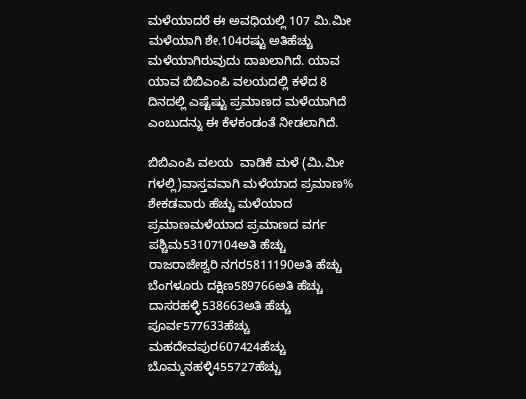ಮಳೆಯಾದರೆ ಈ ಅವಧಿಯಲ್ಲಿ 107 ಮಿ.ಮೀ ಮಳೆಯಾಗಿ ಶೇ.104ರಷ್ಟು ಅತಿಹೆಚ್ಚು ಮಳೆಯಾಗಿರುವುದು ದಾಖಲಾಗಿದೆ. ಯಾವ ಯಾವ ಬಿಬಿಎಂಪಿ ವಲಯದಲ್ಲಿ ಕಳೆದ 8 ದಿನದಲ್ಲಿ ಎಷ್ಟೆಷ್ಟು ಪ್ರಮಾಣದ ಮಳೆಯಾಗಿದೆ ಎಂಬುದನ್ನು ಈ ಕೆಳಕಂಡಂತೆ ನೀಡಲಾಗಿದೆ.

ಬಿಬಿಎಂಪಿ ವಲಯ  ವಾಡಿಕೆ ಮಳೆ (ಮಿ.ಮೀ ಗಳಲ್ಲಿ)ವಾಸ್ತವವಾಗಿ ಮಳೆಯಾದ ಪ್ರಮಾಣ% ಶೇಕಡವಾರು ಹೆಚ್ಚು ಮಳೆಯಾದ ಪ್ರಮಾಣಮಳೆಯಾದ ಪ್ರಮಾಣದ ವರ್ಗ
ಪಶ್ಚಿಮ53107104ಅತಿ ಹೆಚ್ಚು
ರಾಜರಾಜೇಶ್ವರಿ ನಗರ5811190ಅತಿ ಹೆಚ್ಚು
ಬೆಂಗಳೂರು ದಕ್ಷಿಣ589766ಅತಿ ಹೆಚ್ಚು
ದಾಸರಹಳ್ಳಿ538663ಅತಿ ಹೆಚ್ಚು
ಪೂರ್ವ577633ಹೆಚ್ಚು
ಮಹದೇವಪುರ607424ಹೆಚ್ಚು
ಬೊಮ್ಮನಹಳ್ಳಿ455727ಹೆಚ್ಚು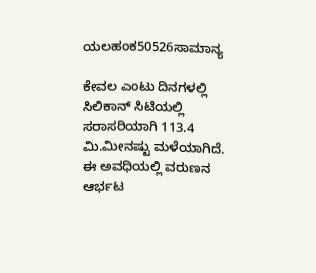ಯಲಹಂಕ50526ಸಾಮಾನ್ಯ

ಕೇವಲ ಎಂಟು ದಿನಗಳಲ್ಲಿ ಸಿಲಿಕಾನ್ ಸಿಟಿಯಲ್ಲಿ ಸರಾಸರಿಯಾಗಿ 113.4 ಮಿ.ಮೀನಷ್ಟು ಮಳೆಯಾಗಿದೆ. ಈ ಅವಧಿಯಲ್ಲಿ ವರುಣನ ಆರ್ಭಟ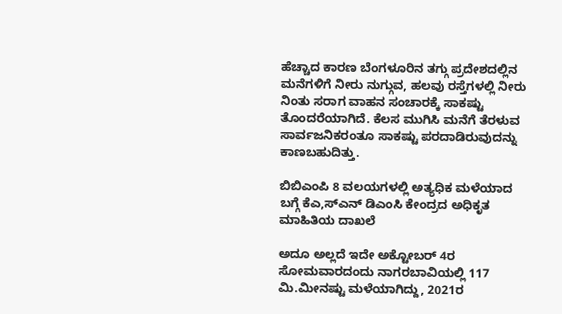ಹೆಚ್ಚಾದ ಕಾರಣ ಬೆಂಗಳೂರಿನ ತಗ್ಗು ಪ್ರದೇಶದಲ್ಲಿನ ಮನೆಗಳಿಗೆ ನೀರು ನುಗ್ಗುವ, ಹಲವು ರಸ್ತೆಗಳಲ್ಲಿ ನೀರು ನಿಂತು ಸರಾಗ ವಾಹನ ಸಂಚಾರಕ್ಕೆ ಸಾಕಷ್ಟು ತೊಂದರೆಯಾಗಿದೆ. ಕೆಲಸ ಮುಗಿಸಿ ಮನೆಗೆ ತೆರಳುವ ಸಾರ್ವಜನಿಕರಂತೂ ಸಾಕಷ್ಟು ಪರದಾಡಿರುವುದನ್ನು ಕಾಣಬಹುದಿತ್ತು.

ಬಿಬಿಎಂಪಿ 8 ವಲಯಗಳಲ್ಲಿ ಅತ್ಯಧಿಕ ಮಳೆಯಾದ ಬಗ್ಗೆ ಕೆಎ,ಸ್ಎನ್ ಡಿಎಂಸಿ ಕೇಂದ್ರದ ಅಧಿಕೃತ ಮಾಹಿತಿಯ ದಾಖಲೆ

ಅದೂ ಅಲ್ಲದೆ ಇದೇ ಅಕ್ಟೋಬರ್ 4ರ ಸೋಮವಾರದಂದು ನಾಗರಬಾವಿಯಲ್ಲಿ 117 ಮಿ.ಮೀನಷ್ಟು ಮಳೆಯಾಗಿದ್ದು, 2021ರ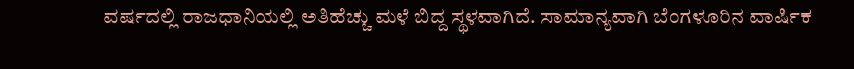ವರ್ಷದಲ್ಲಿ ರಾಜಧಾನಿಯಲ್ಲಿ ಅತಿಹೆಚ್ಚು ಮಳೆ ಬಿದ್ದ ಸ್ಥಳವಾಗಿದೆ. ಸಾಮಾನ್ಯವಾಗಿ ಬೆಂಗಳೂರಿನ ವಾರ್ಷಿಕ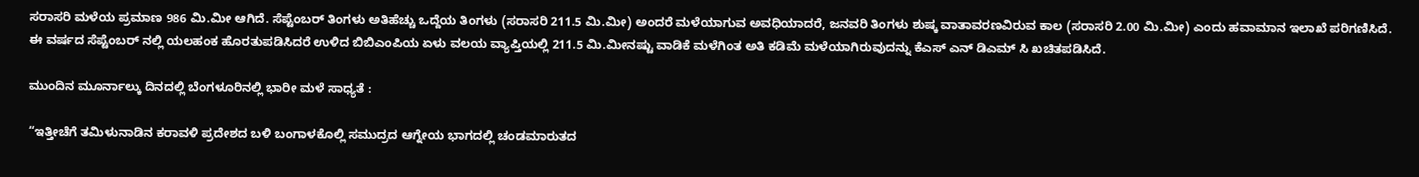ಸರಾಸರಿ ಮಳೆಯ ಪ್ರಮಾಣ 986 ಮಿ.ಮೀ ಆಗಿದೆ. ಸೆಪ್ಟೆಂಬರ್ ತಿಂಗಳು ಅತಿಹೆಚ್ಚು ಒದ್ದೆಯ ತಿಂಗಳು (ಸರಾಸರಿ 211.5 ಮಿ.ಮೀ) ಅಂದರೆ ಮಳೆಯಾಗುವ ಅವಧಿಯಾದರೆ, ಜನವರಿ ತಿಂಗಳು ಶುಷ್ಕ ವಾತಾವರಣವಿರುವ ಕಾಲ (ಸರಾಸರಿ 2.00 ಮಿ.ಮೀ) ಎಂದು ಹವಾಮಾನ ಇಲಾಖೆ ಪರಿಗಣಿಸಿದೆ. ಈ ವರ್ಷದ ಸೆಪ್ಟೆಂಬರ್ ನಲ್ಲಿ ಯಲಹಂಕ ಹೊರತುಪಡಿಸಿದರೆ ಉಳಿದ ಬಿಬಿಎಂಪಿಯ ಏಳು ವಲಯ ವ್ಯಾಪ್ತಿಯಲ್ಲಿ 211.5 ಮಿ.ಮೀನಷ್ಟು ವಾಡಿಕೆ ಮಳೆಗಿಂತ ಅತಿ ಕಡಿಮೆ ಮಳೆಯಾಗಿರುವುದನ್ನು ಕೆಎಸ್ ಎನ್ ಡಿಎಮ್ ಸಿ ಖಚಿತಪಡಿಸಿದೆ.

ಮುಂದಿನ ಮೂರ್ನಾಲ್ಕು ದಿನದಲ್ಲಿ ಬೆಂಗಳೂರಿನಲ್ಲಿ ಭಾರೀ ಮಳೆ ಸಾಧ್ಯತೆ :

“ಇತ್ತೀಚೆಗೆ ತಮಿಳುನಾಡಿನ ಕರಾವಳಿ ಪ್ರದೇಶದ ಬಳಿ ಬಂಗಾಳಕೊಲ್ಲಿ ಸಮುದ್ರದ ಆಗ್ನೇಯ ಭಾಗದಲ್ಲಿ ಚಂಡಮಾರುತದ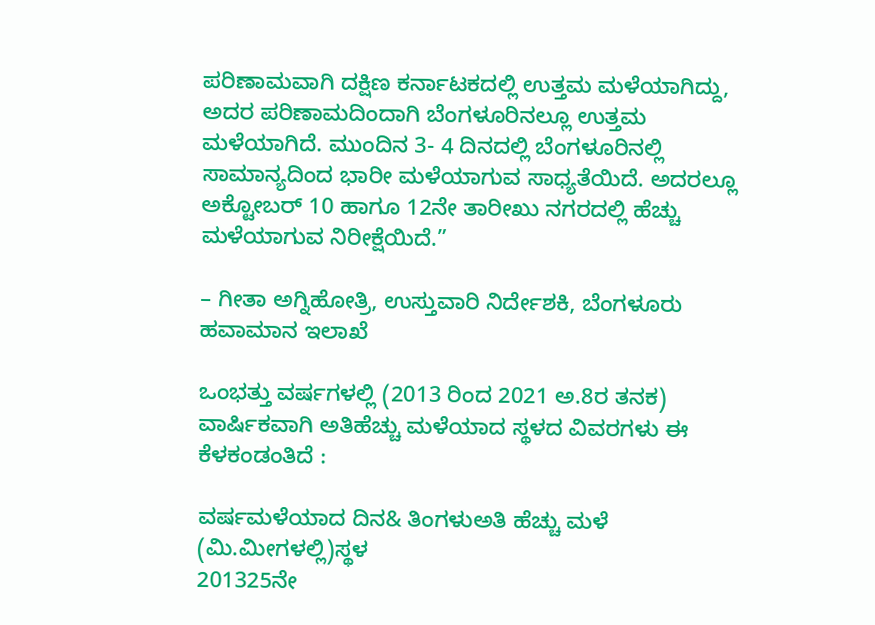ಪರಿಣಾಮವಾಗಿ ದಕ್ಷಿಣ ಕರ್ನಾಟಕದಲ್ಲಿ ಉತ್ತಮ ಮಳೆಯಾಗಿದ್ದು, ಅದರ ಪರಿಣಾಮದಿಂದಾಗಿ ಬೆಂಗಳೂರಿನಲ್ಲೂ ಉತ್ತಮ ಮಳೆಯಾಗಿದೆ. ಮುಂದಿನ 3- 4 ದಿನದಲ್ಲಿ ಬೆಂಗಳೂರಿನಲ್ಲಿ ಸಾಮಾನ್ಯದಿಂದ ಭಾರೀ ಮಳೆಯಾಗುವ ಸಾಧ್ಯತೆಯಿದೆ. ಅದರಲ್ಲೂ ಅಕ್ಟೋಬರ್ 10 ಹಾಗೂ 12ನೇ ತಾರೀಖು ನಗರದಲ್ಲಿ ಹೆಚ್ಚು ಮಳೆಯಾಗುವ ನಿರೀಕ್ಷೆಯಿದೆ.”

– ಗೀತಾ ಅಗ್ನಿಹೋತ್ರಿ, ಉಸ್ತುವಾರಿ ನಿರ್ದೇಶಕಿ, ಬೆಂಗಳೂರು ಹವಾಮಾನ ಇಲಾಖೆ

ಒಂಭತ್ತು ವರ್ಷಗಳಲ್ಲಿ (2013 ರಿಂದ 2021 ಅ.8ರ ತನಕ) ವಾರ್ಷಿಕವಾಗಿ ಅತಿಹೆಚ್ಚು ಮಳೆಯಾದ ಸ್ಥಳದ ವಿವರಗಳು ಈ ಕೆಳಕಂಡಂತಿದೆ :

ವರ್ಷಮಳೆಯಾದ ದಿನ& ತಿಂಗಳುಅತಿ ಹೆಚ್ಚು ಮಳೆ (ಮಿ.ಮೀಗಳಲ್ಲಿ)ಸ್ಥಳ
201325ನೇ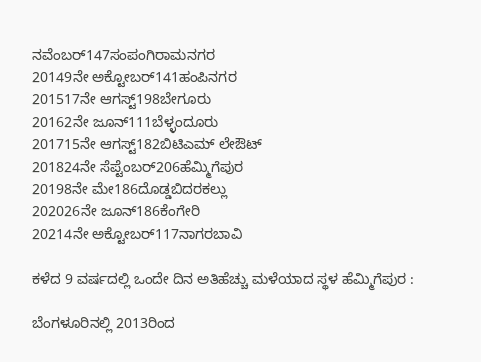ನವೆಂಬರ್147ಸಂಪಂಗಿರಾಮನಗರ
20149ನೇ ಅಕ್ಟೋಬರ್141ಹಂಪಿನಗರ
201517ನೇ ಆಗಸ್ಟ್198ಬೇಗೂರು
20162ನೇ ಜೂನ್111ಬೆಳ್ಳಂದೂರು
201715ನೇ ಆಗಸ್ಟ್182ಬಿಟಿಎಮ್ ಲೇಔಟ್
201824ನೇ ಸೆಪ್ಟೆಂಬರ್206ಹೆಮ್ಮಿಗೆಪುರ
20198ನೇ ಮೇ186ದೊಡ್ಡಬಿದರಕಲ್ಲು
202026ನೇ ಜೂನ್186ಕೆಂಗೇರಿ
20214ನೇ ಅಕ್ಟೋಬರ್117ನಾಗರಬಾವಿ

ಕಳೆದ 9 ವರ್ಷದಲ್ಲಿ ಒಂದೇ ದಿನ ಅತಿಹೆಚ್ಚು ಮಳೆಯಾದ ಸ್ಥಳ ಹೆಮ್ಮಿಗೆಪುರ :

ಬೆಂಗಳೂರಿನಲ್ಲಿ 2013ರಿಂದ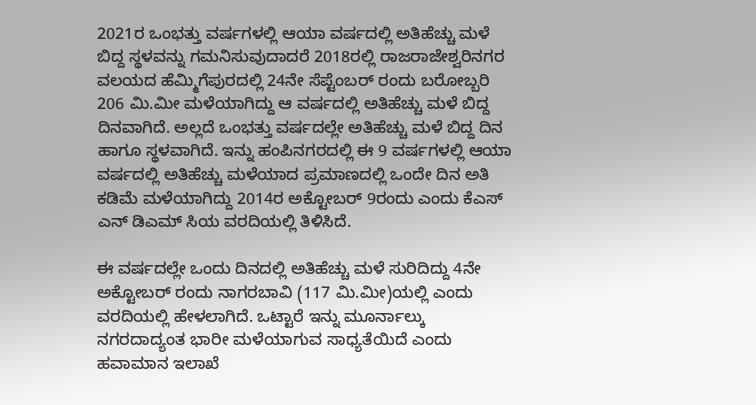2021ರ ಒಂಭತ್ತು ವರ್ಷಗಳಲ್ಲಿ ಆಯಾ ವರ್ಷದಲ್ಲಿ ಅತಿಹೆಚ್ಚು ಮಳೆ ಬಿದ್ದ ಸ್ಥಳವನ್ನು ಗಮನಿಸುವುದಾದರೆ 2018ರಲ್ಲಿ ರಾಜರಾಜೇಶ್ವರಿನಗರ ವಲಯದ ಹೆಮ್ಮಿಗೆಪುರದಲ್ಲಿ 24ನೇ ಸೆಪ್ಟೆಂಬರ್ ರಂದು ಬರೋಬ್ಬರಿ 206 ಮಿ.ಮೀ ಮಳೆಯಾಗಿದ್ದು ಆ ವರ್ಷದಲ್ಲಿ ಅತಿಹೆಚ್ಚು ಮಳೆ ಬಿದ್ದ ದಿನವಾಗಿದೆ. ಅಲ್ಲದೆ ಒಂಭತ್ತು ವರ್ಷದಲ್ಲೇ ಅತಿಹೆಚ್ಚು ಮಳೆ ಬಿದ್ದ ದಿನ ಹಾಗೂ ಸ್ಥಳವಾಗಿದೆ. ಇನ್ನು ಹಂಪಿನಗರದಲ್ಲಿ ಈ 9 ವರ್ಷಗಳಲ್ಲಿ ಆಯಾ ವರ್ಷದಲ್ಲಿ ಅತಿಹೆಚ್ಚು ಮಳೆಯಾದ ಪ್ರಮಾಣದಲ್ಲಿ ಒಂದೇ ದಿನ ಅತಿ ಕಡಿಮೆ ಮಳೆಯಾಗಿದ್ದು 2014ರ ಅಕ್ಟೋಬರ್ 9ರಂದು ಎಂದು ಕೆಎಸ್ ಎನ್ ಡಿಎಮ್ ಸಿಯ ವರದಿಯಲ್ಲಿ ತಿಳಿಸಿದೆ.

ಈ ವರ್ಷದಲ್ಲೇ ಒಂದು ದಿನದಲ್ಲಿ ಅತಿಹೆಚ್ಚು ಮಳೆ ಸುರಿದಿದ್ದು 4ನೇ ಅಕ್ಟೋಬರ್ ರಂದು ನಾಗರಬಾವಿ (117 ಮಿ.ಮೀ)ಯಲ್ಲಿ ಎಂದು ವರದಿಯಲ್ಲಿ ಹೇಳಲಾಗಿದೆ. ಒಟ್ಟಾರೆ ಇನ್ನು ಮೂರ್ನಾಲ್ಕು ನಗರದಾದ್ಯಂತ ಭಾರೀ ಮಳೆಯಾಗುವ ಸಾಧ್ಯತೆಯಿದೆ ಎಂದು ಹವಾಮಾನ ಇಲಾಖೆ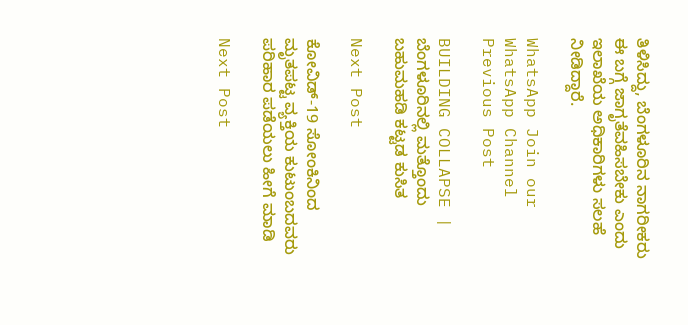ತಿಳಿಸಿದ್ದು, ಬೆಂಗಳೂರಿನ ನಾಗರೀಕರು ಈ ಬಗ್ಗೆ ಜಾಗೃತೆವಹಿಸಬೇಕು ಎಂದು ಇಲಾಖೆಯ ಅಧಿಕಾರಿಗಳು ಸಲಹೆ ನೀಡಿದ್ದಾರೆ.

WhatsApp Join our WhatsApp Channel
Previous Post

BUILDING COLLAPSE | ಬೆಂಗಳೂರಿನಲ್ಲಿ ಮತ್ತೊಂದು ಬಹುಮಹಡಿ ಕಟ್ಟಡ ಕುಸಿತ

Next Post

ಕೋವಿಡ್-19 ಸೋಂಕಿನಿಂದ ಮೃತಪಟ್ಟ ವ್ಯಕ್ತಿಯ ಕುಟುಂಬದವರು ಪರಿಹಾರ ಪಡೆಯಲು ಹೀಗೆ ಮಾಡಿ

Next Post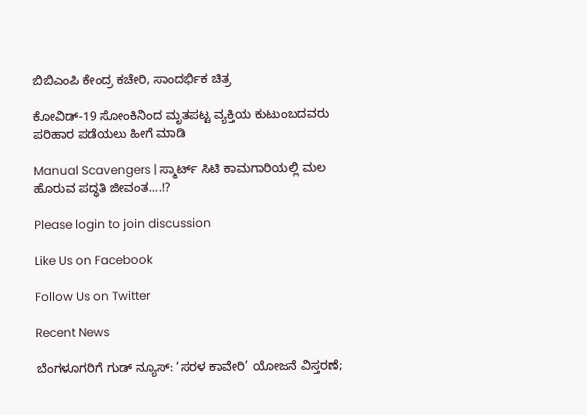ಬಿಬಿಎಂಪಿ ಕೇಂದ್ರ ಕಚೇರಿ, ಸಾಂದರ್ಭಿಕ ಚಿತ್ರ

ಕೋವಿಡ್-19 ಸೋಂಕಿನಿಂದ ಮೃತಪಟ್ಟ ವ್ಯಕ್ತಿಯ ಕುಟುಂಬದವರು ಪರಿಹಾರ ಪಡೆಯಲು ಹೀಗೆ ಮಾಡಿ

Manual Scavengers | ಸ್ಮಾರ್ಟ್ ಸಿಟಿ ಕಾಮಗಾರಿಯಲ್ಲಿ ಮಲ ಹೊರುವ ಪದ್ಧತಿ ಜೀವಂತ....!?

Please login to join discussion

Like Us on Facebook

Follow Us on Twitter

Recent News

ಬೆಂಗಳೂಗರಿಗೆ ಗುಡ್ ನ್ಯೂಸ್: ‘ಸರಳ ಕಾವೇರಿ’ ಯೋಜನೆ ವಿಸ್ತರಣೆ;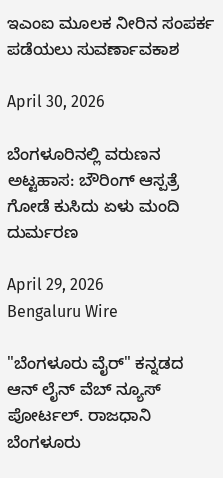ಇಎಂಐ ಮೂಲಕ ನೀರಿನ ಸಂಪರ್ಕ ಪಡೆಯಲು ಸುವರ್ಣಾವಕಾಶ

April 30, 2026

ಬೆಂಗಳೂರಿನಲ್ಲಿ ವರುಣನ ಅಟ್ಟಹಾಸ: ಬೌರಿಂಗ್ ಆಸ್ಪತ್ರೆ ಗೋಡೆ ಕುಸಿದು ಏಳು ಮಂದಿ ದುರ್ಮರಣ

April 29, 2026
Bengaluru Wire

"ಬೆಂಗಳೂರು ವೈರ್" ಕನ್ನಡದ ಆನ್ ಲೈನ್ ವೆಬ್ ನ್ಯೂಸ್ ಪೋರ್ಟಲ್. ರಾಜಧಾನಿ ಬೆಂಗಳೂರು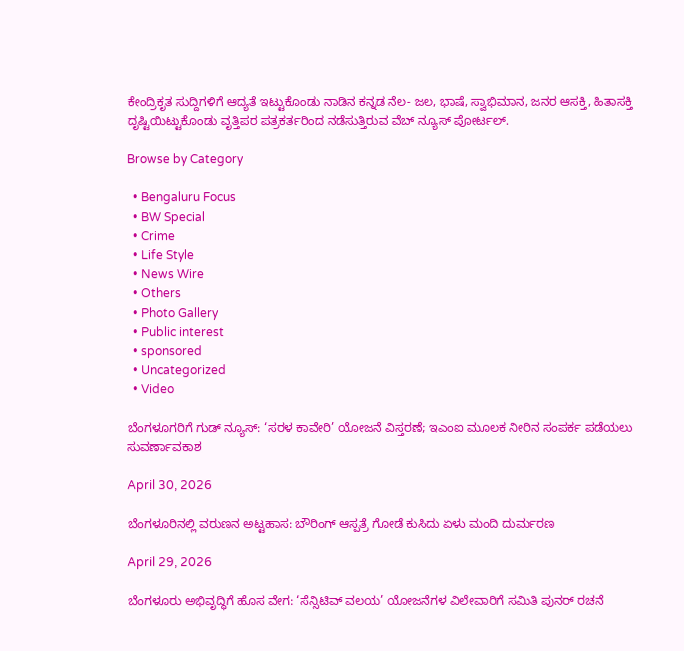ಕೇಂದ್ರಿಕೃತ ಸುದ್ದಿಗಳಿಗೆ ಆದ್ಯತೆ ಇಟ್ಟುಕೊಂಡು ನಾಡಿನ ಕನ್ನಡ ನೆಲ- ಜಲ, ಭಾಷೆ, ಸ್ವಾಭಿಮಾನ, ಜನರ ಆಸಕ್ತಿ, ಹಿತಾಸಕ್ತಿ ದೃಷ್ಟಿಯಿಟ್ಟುಕೊಂಡು ವೃತ್ತಿಪರ ಪತ್ರಕರ್ತರಿಂದ ನಡೆಸುತ್ತಿರುವ ವೆಬ್ ನ್ಯೂಸ್ ಪೋರ್ಟಲ್.

Browse by Category

  • Bengaluru Focus
  • BW Special
  • Crime
  • Life Style
  • News Wire
  • Others
  • Photo Gallery
  • Public interest
  • sponsored
  • Uncategorized
  • Video

ಬೆಂಗಳೂಗರಿಗೆ ಗುಡ್ ನ್ಯೂಸ್: ‘ಸರಳ ಕಾವೇರಿ’ ಯೋಜನೆ ವಿಸ್ತರಣೆ; ಇಎಂಐ ಮೂಲಕ ನೀರಿನ ಸಂಪರ್ಕ ಪಡೆಯಲು ಸುವರ್ಣಾವಕಾಶ

April 30, 2026

ಬೆಂಗಳೂರಿನಲ್ಲಿ ವರುಣನ ಅಟ್ಟಹಾಸ: ಬೌರಿಂಗ್ ಆಸ್ಪತ್ರೆ ಗೋಡೆ ಕುಸಿದು ಏಳು ಮಂದಿ ದುರ್ಮರಣ

April 29, 2026

ಬೆಂಗಳೂರು ಅಭಿವೃದ್ಧಿಗೆ ಹೊಸ ವೇಗ: ‘ಸೆನ್ಸಿಟಿವ್ ವಲಯ’ ಯೋಜನೆಗಳ ವಿಲೇವಾರಿಗೆ ಸಮಿತಿ ಪುನರ್ ರಚನೆ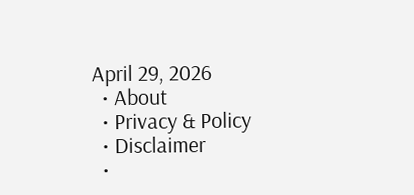April 29, 2026
  • About
  • Privacy & Policy
  • Disclaimer
  •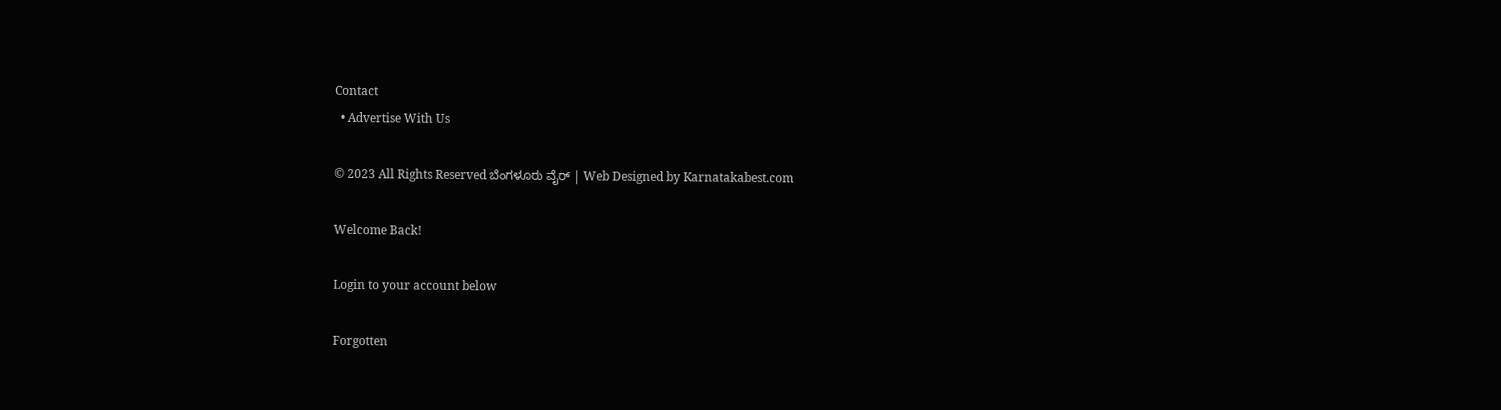Contact
  • Advertise With Us

© 2023 All Rights Reserved ಬೆಂಗಳೂರು ವೈರ್‌ | Web Designed by Karnatakabest.com

Welcome Back!

Login to your account below

Forgotten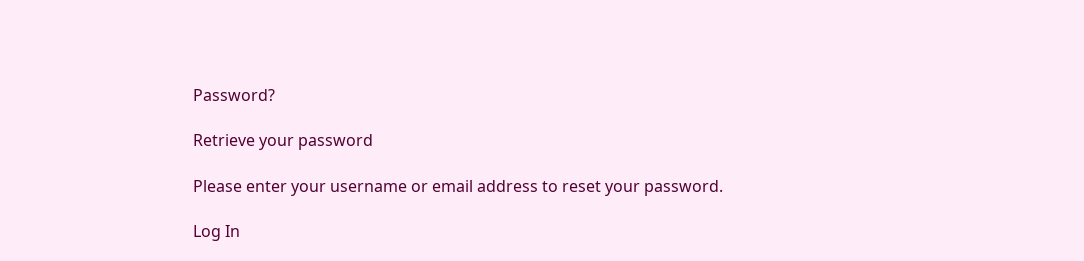Password?

Retrieve your password

Please enter your username or email address to reset your password.

Log In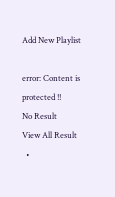Add New Playlist

error: Content is protected !!
No Result
View All Result
  •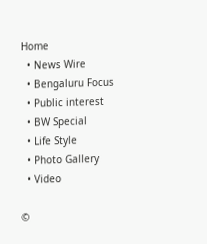Home
  • News Wire
  • Bengaluru Focus
  • Public interest
  • BW Special
  • Life Style
  • Photo Gallery
  • Video

©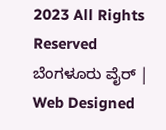2023 All Rights Reserved ಬೆಂಗಳೂರು ವೈರ್‌ | Web Designed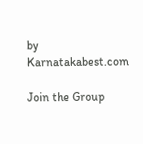by Karnatakabest.com

Join the Group